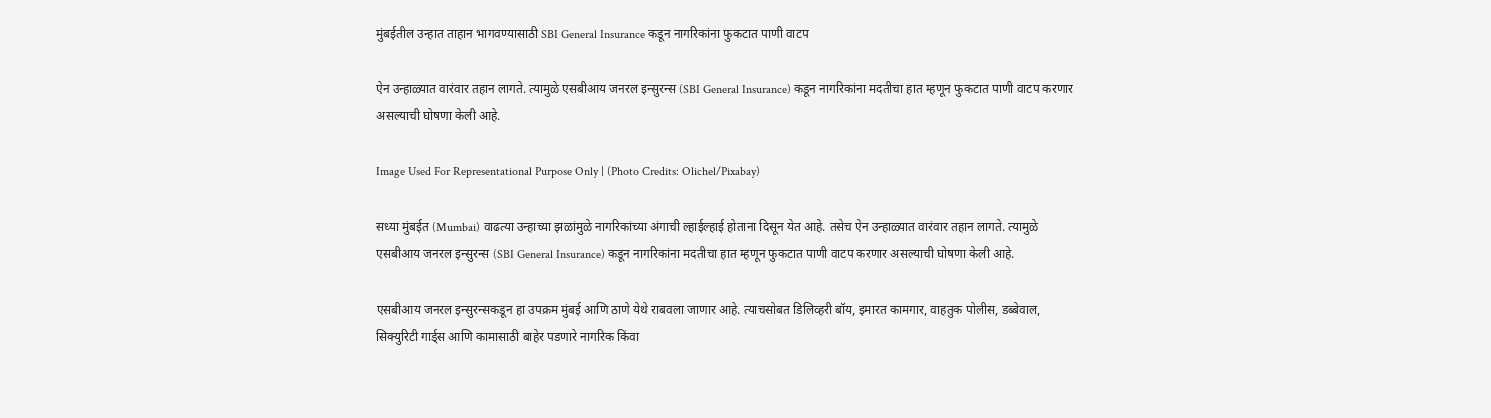मुंबईतील उन्हात ताहान भागवण्यासाठी SBI General Insurance कडून नागरिकांना फुकटात पाणी वाटप

ऐन उन्हाळ्यात वारंवार तहान लागते. त्यामुळे एसबीआय जनरल इन्सुरन्स (SBI General Insurance) कडून नागरिकांना मदतीचा हात म्हणून फुकटात पाणी वाटप करणार असल्याची घोषणा केली आहे.

Image Used For Representational Purpose Only | (Photo Credits: Olichel/Pixabay)

सध्या मुंबईत (Mumbai) वाढत्या उन्हाच्या झळांमुळे नागरिकांच्या अंगाची ल्हाईल्हाई होताना दिसून येत आहे. तसेच ऐन उन्हाळ्यात वारंवार तहान लागते. त्यामुळे एसबीआय जनरल इन्सुरन्स (SBI General Insurance) कडून नागरिकांना मदतीचा हात म्हणून फुकटात पाणी वाटप करणार असल्याची घोषणा केली आहे.

एसबीआय जनरल इन्सुरन्सकडून हा उपक्रम मुंबई आणि ठाणे येथे राबवला जाणार आहे. त्याचसोबत डिलिव्हरी बॉय, इमारत कामगार, वाहतुक पोलीस, डब्बेवाल, सिक्युरिटी गार्ड्स आणि कामासाठी बाहेर पडणारे नागरिक किंवा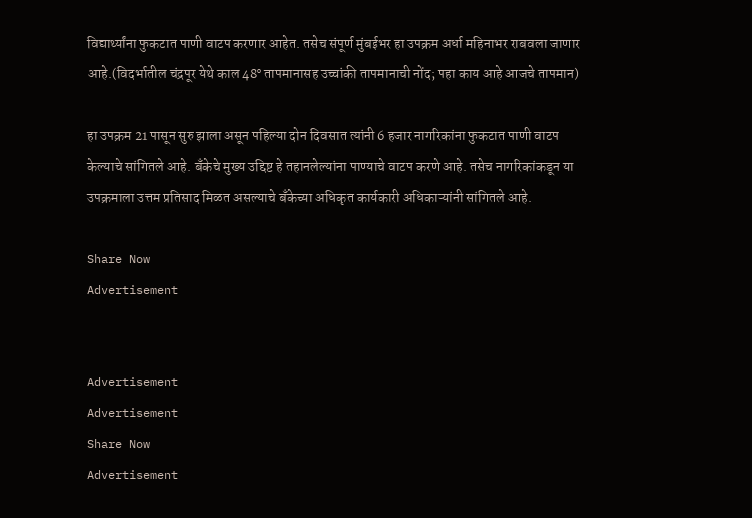विद्यार्थ्यांना फुकटात पाणी वाटप करणार आहेत. तसेच संपूर्ण मुंबईभर हा उपक्रम अर्धा महिनाभर राबवला जाणार आहे.(विदर्भातील चंद्रपूर येथे काल 48° तापमानासह उच्चांकी तापमानाची नोंद; पहा काय आहे आजचे तापमान)

हा उपक्रम 21 पासून सुरु झाला असून पहिल्या दोन दिवसात त्यांनी 6 हजार नागरिकांना फुकटात पाणी वाटप केल्याचे सांगितले आहे. बँकेचे मुख्य उद्दिष्ट हे तहानलेल्यांना पाण्याचे वाटप करणे आहे. तसेच नागरिकांकडून या उपक्रमाला उत्तम प्रतिसाद मिळत असल्याचे बँकेच्या अधिकृत कार्यकारी अधिकाऱ्यांनी सांगितले आहे.

Share Now
Advertisement


Advertisement
Advertisement
Share Now
Advertisement